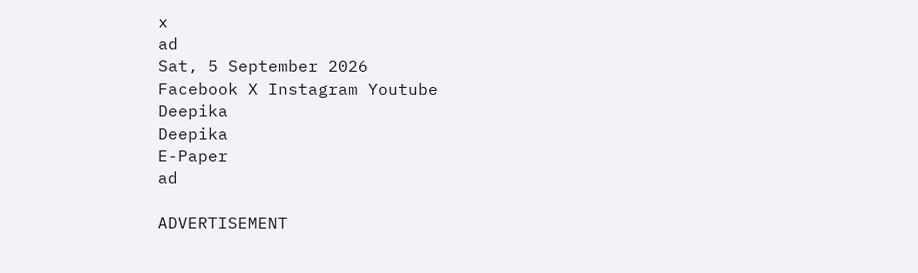x
ad
Sat, 5 September 2026
Facebook X Instagram Youtube
Deepika
Deepika
E-Paper
ad

ADVERTISEMENT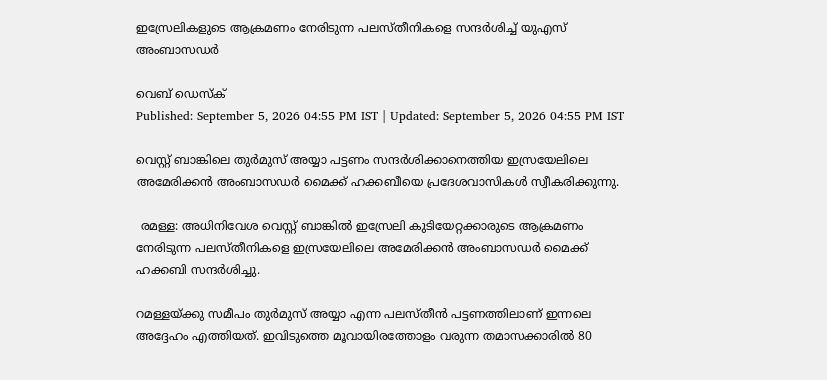ഇസ്രേലികളുടെ ആക്രമണം നേരിടുന്ന പലസ്തീനികളെ സന്ദർശിച്ച് യുഎസ് അംബാസഡർ

വെബ് ഡെസ്ക്
Published: September 5, 2026 04:55 PM IST | Updated: September 5, 2026 04:55 PM IST

വെസ്റ്റ് ബാങ്കിലെ തുർമുസ് അയ്യാ പട്ടണം സന്ദർശിക്കാനെത്തിയ ഇസ്രയേലിലെ അമേരിക്കൻ അംബാസഡർ മൈക്ക് ഹക്കബീയെ പ്രദേശവാസികൾ സ്വീകരിക്കുന്നു.

 രമള്ള: അധിനിവേശ വെസ്റ്റ് ബാങ്കിൽ ഇസ്രേലി കുടിയേറ്റക്കാരുടെ ആക്രമണം നേരിടുന്ന പലസ്തീനികളെ ഇസ്രയേലിലെ അമേരിക്കൻ അംബാസഡർ മൈക്ക് ഹക്കബി സന്ദർശിച്ചു.

റമള്ളയ്ക്കു സമീപം തുർമുസ് അയ്യാ എന്ന പലസ്തീൻ പട്ടണത്തിലാണ് ഇന്നലെ അദ്ദേഹം എത്തിയത്. ഇവിടുത്തെ മൂവായിരത്തോളം വരുന്ന തമാസക്കാരിൽ 80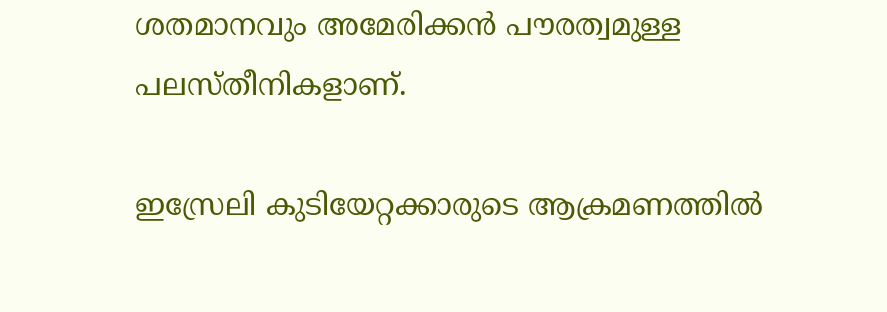ശതമാനവും അമേരിക്കൻ പൗരത്വമുള്ള പലസ്തീനികളാണ്.

ഇസ്രേലി കുടിയേറ്റക്കാരുടെ ആക്രമണത്തിൽ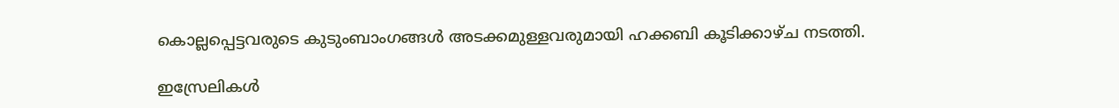കൊല്ലപ്പെട്ടവരുടെ കുടുംബാംഗങ്ങൾ അടക്കമുള്ളവരുമായി ഹക്കബി കൂടിക്കാഴ്ച നടത്തി.

ഇസ്രേലികൾ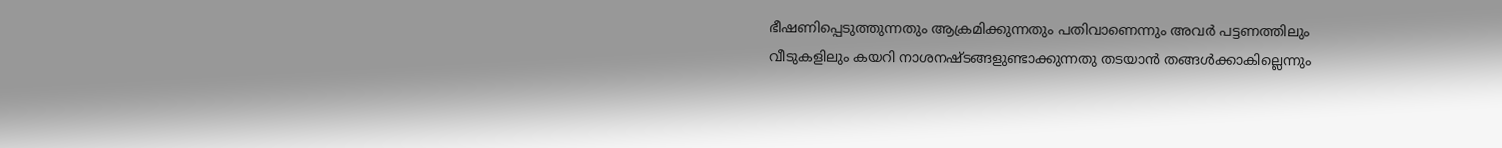ഭീഷണിപ്പെടുത്തുന്നതും ആക്രമിക്കുന്നതും പതിവാണെന്നും അവർ പട്ടണത്തിലും വീടുകളിലും കയറി നാശനഷ്ടങ്ങളുണ്ടാക്കുന്നതു തടയാൻ തങ്ങൾക്കാകില്ലെന്നും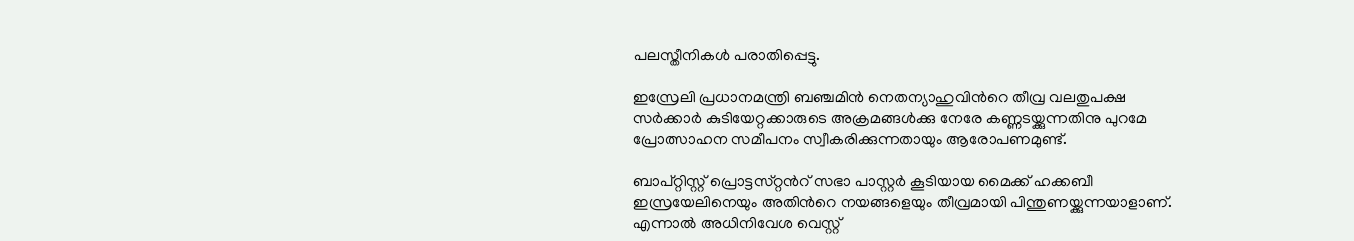പലസ്തീനികൾ പരാതിപ്പെട്ടു.

ഇസ്രേലി പ്രധാനമന്ത്രി ബഞ്ചമിൻ നെതന്യാഹുവിന്‍റെ തീവ്ര വലതുപക്ഷ സർക്കാർ കുടിയേറ്റക്കാരുടെ അക്രമങ്ങൾക്കു നേരേ കണ്ണടയ്ക്കുന്നതിനു പുറമേ പ്രോത്സാഹന സമീപനം സ്വീകരിക്കുന്നതായും ആരോപണമുണ്ട്.

ബാപ്റ്റിസ്റ്റ് പ്രൊട്ടസ്‌റ്റന്‍റ് സഭാ പാസ്റ്റർ കൂടിയായ മൈക്ക് ഹക്കബീ ഇസ്രയേലിനെയും അതിന്‍റെ നയങ്ങളെയും തീവ്രമായി പിന്തുണയ്ക്കുന്നയാളാണ്. എന്നാൽ അധിനിവേശ വെസ്റ്റ്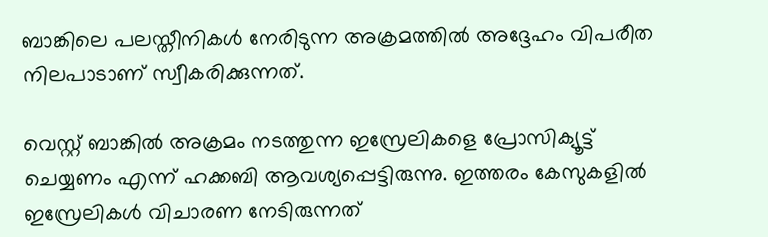ബാങ്കിലെ പലസ്തീനികൾ നേരിടുന്ന അക്രമത്തിൽ അദ്ദേഹം വിപരീത നിലപാടാണ് സ്വീകരിക്കുന്നത്.

വെസ്റ്റ് ബാങ്കിൽ അക്രമം നടത്തുന്ന ഇസ്രേലികളെ പ്രോസിക്യൂട്ട് ചെയ്യണം എന്ന് ഹക്കബി ആവശ്യപ്പെട്ടിരുന്നു. ഇത്തരം കേസുകളിൽ ഇസ്രേലികൾ വിചാരണ നേടിരുന്നത്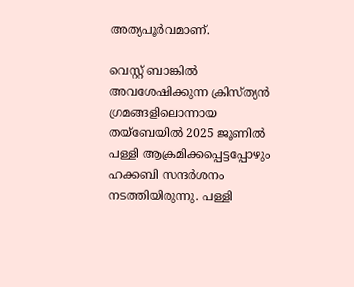അത്യപൂർവമാണ്.

വെസ്റ്റ് ബാങ്കിൽ അവശേഷിക്കുന്ന ക്രിസ്ത്യൻ ഗ്രമങ്ങളിലൊന്നായ തയ്ബേയിൽ 2025 ജൂണിൽ പള്ളി ആക്രമിക്കപ്പെട്ടപ്പോഴും ഹക്കബി സന്ദർശനം നടത്തിയിരുന്നു. പള്ളി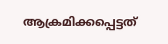ആക്രമിക്കപ്പെട്ടത്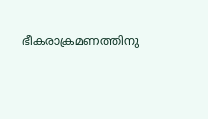ഭീകരാക്രമണത്തിനു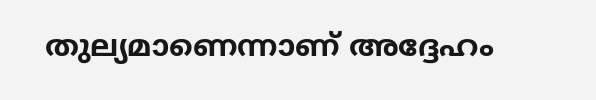തുല്യമാണെന്നാണ് അദ്ദേഹം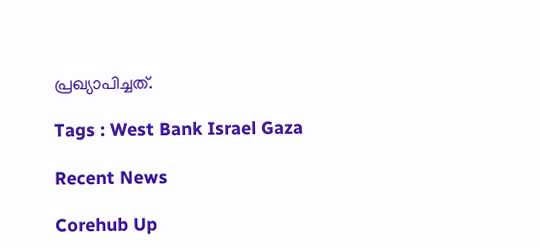പ്രഖ്യാപിച്ചത്.

Tags : West Bank Israel Gaza

Recent News

Corehub Up